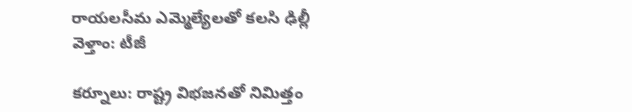రాయలసీమ ఎమ్మెల్యేలతో కలసి ఢిల్లీ వెళ్తాం: టీజీ

కర్నూలు: రాష్ట్ర విభజనతో నిమిత్తం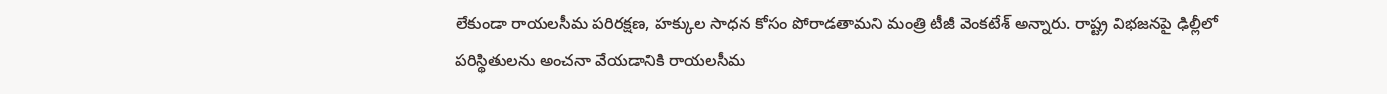లేకుండా రాయలసీమ పరిరక్షణ, హక్కుల సాధన కోసం పోరాడతామని మంత్రి టీజీ వెంకటేశ్‌ అన్నారు. రాష్ట్ర విభజనపై ఢిల్లీలో పరిస్థితులను అంచనా వేయడానికి రాయలసీమ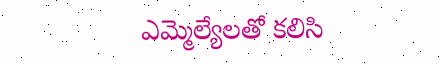ఎమ్మెల్యేలతో కలిసి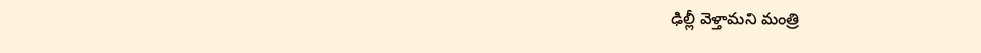ఢిల్లీ వెళ్తామని మంత్రి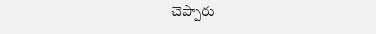చెప్పారు